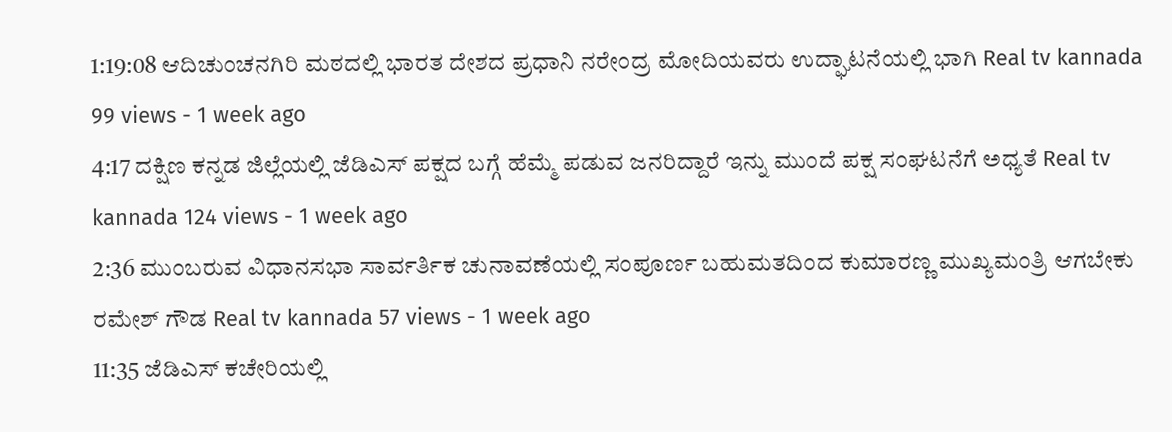1:19:08 ಆದಿಚುಂಚನಗಿರಿ ಮಠದಲ್ಲಿ ಭಾರತ ದೇಶದ ಪ್ರಧಾನಿ ನರೇಂದ್ರ ಮೋದಿಯವರು ಉದ್ಘಾಟನೆಯಲ್ಲಿ ಭಾಗಿ Real tv kannada 99 views - 1 week ago
4:17 ದಕ್ಷಿಣ ಕನ್ನಡ ಜಿಲ್ಲೆಯಲ್ಲಿ ಜೆಡಿಎಸ್ ಪಕ್ಷದ ಬಗ್ಗೆ ಹೆಮ್ಮೆ ಪಡುವ ಜನರಿದ್ದಾರೆ ಇನ್ನು ಮುಂದೆ ಪಕ್ಷ ಸಂಘಟನೆಗೆ ಅಧ್ಯತೆ Real tv kannada 124 views - 1 week ago
2:36 ಮುಂಬರುವ ವಿಧಾನಸಭಾ ಸಾರ್ವರ್ತಿಕ ಚುನಾವಣೆಯಲ್ಲಿ ಸಂಪೂರ್ಣ ಬಹುಮತದಿಂದ ಕುಮಾರಣ್ಣ ಮುಖ್ಯಮಂತ್ರಿ ಆಗಬೇಕು ರಮೇಶ್ ಗೌಡ Real tv kannada 57 views - 1 week ago
11:35 ಜೆಡಿಎಸ್ ಕಚೇರಿಯಲ್ಲಿ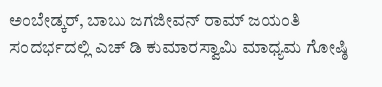ಅಂಬೇಡ್ಕರ್, ಬಾಬು ಜಗಜೀವನ್ ರಾಮ್ ಜಯಂತಿ ಸಂದರ್ಭದಲ್ಲಿ ಎಚ್ ಡಿ ಕುಮಾರಸ್ವಾಮಿ ಮಾಧ್ಯಮ ಗೋಷ್ಠಿ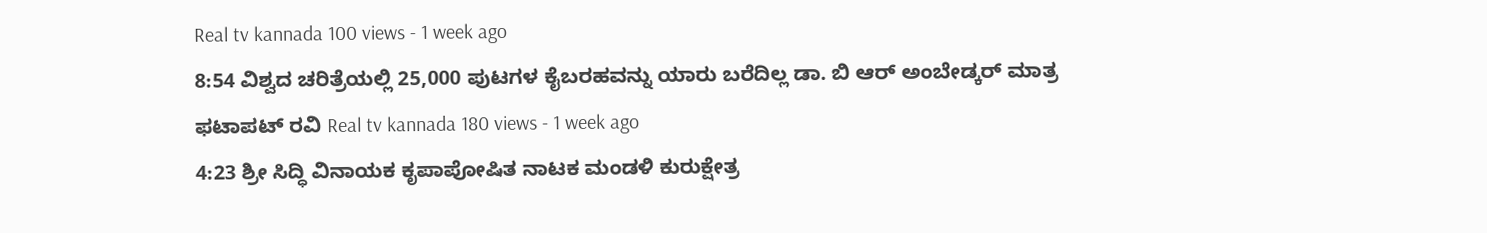Real tv kannada 100 views - 1 week ago
8:54 ವಿಶ್ವದ ಚರಿತ್ರೆಯಲ್ಲಿ 25,000 ಪುಟಗಳ ಕೈಬರಹವನ್ನು ಯಾರು ಬರೆದಿಲ್ಲ ಡಾ. ಬಿ ಆರ್ ಅಂಬೇಡ್ಕರ್ ಮಾತ್ರ ಫಟಾಪಟ್ ರವಿ Real tv kannada 180 views - 1 week ago
4:23 ಶ್ರೀ ಸಿದ್ಧಿ ವಿನಾಯಕ ಕೃಪಾಪೋಷಿತ ನಾಟಕ ಮಂಡಳಿ ಕುರುಕ್ಷೇತ್ರ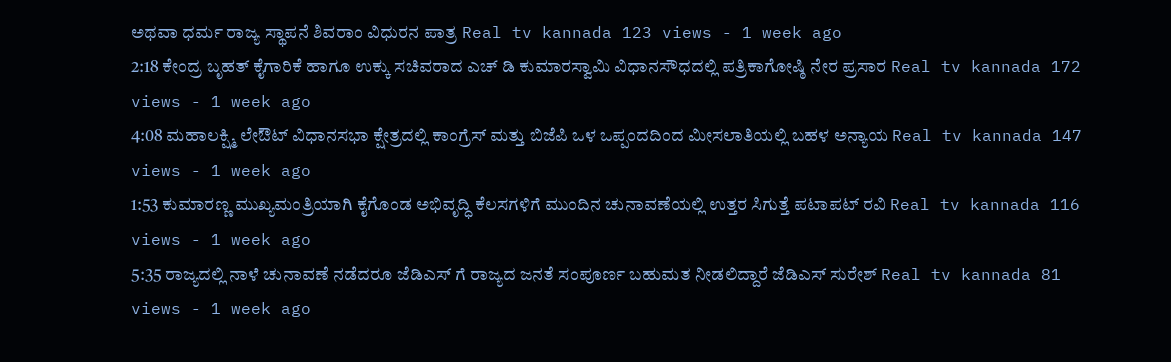ಅಥವಾ ಧರ್ಮ ರಾಜ್ಯ ಸ್ಥಾಪನೆ ಶಿವರಾಂ ವಿಧುರನ ಪಾತ್ರ Real tv kannada 123 views - 1 week ago
2:18 ಕೇಂದ್ರ ಬೃಹತ್ ಕೈಗಾರಿಕೆ ಹಾಗೂ ಉಕ್ಕು ಸಚಿವರಾದ ಎಚ್ ಡಿ ಕುಮಾರಸ್ವಾಮಿ ವಿಧಾನಸೌಧದಲ್ಲಿ ಪತ್ರಿಕಾಗೋಷ್ಠಿ ನೇರ ಪ್ರಸಾರ Real tv kannada 172 views - 1 week ago
4:08 ಮಹಾಲಕ್ಷ್ಮಿ ಲೇಔಟ್ ವಿಧಾನಸಭಾ ಕ್ಷೇತ್ರದಲ್ಲಿ ಕಾಂಗ್ರೆಸ್ ಮತ್ತು ಬಿಜೆಪಿ ಒಳ ಒಪ್ಪಂದದಿಂದ ಮೀಸಲಾತಿಯಲ್ಲಿ ಬಹಳ ಅನ್ಯಾಯ Real tv kannada 147 views - 1 week ago
1:53 ಕುಮಾರಣ್ಣ ಮುಖ್ಯಮಂತ್ರಿಯಾಗಿ ಕೈಗೊಂಡ ಅಭಿವೃದ್ಧಿ ಕೆಲಸಗಳಿಗೆ ಮುಂದಿನ ಚುನಾವಣೆಯಲ್ಲಿ ಉತ್ತರ ಸಿಗುತ್ತೆ ಪಟಾಪಟ್ ರವಿ Real tv kannada 116 views - 1 week ago
5:35 ರಾಜ್ಯದಲ್ಲಿ ನಾಳೆ ಚುನಾವಣೆ ನಡೆದರೂ ಜೆಡಿಎಸ್ ಗೆ ರಾಜ್ಯದ ಜನತೆ ಸಂಪೂರ್ಣ ಬಹುಮತ ನೀಡಲಿದ್ದಾರೆ ಜೆಡಿಎಸ್ ಸುರೇಶ್ Real tv kannada 81 views - 1 week ago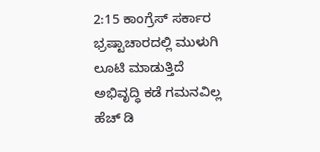2:15 ಕಾಂಗ್ರೆಸ್ ಸರ್ಕಾರ ಭ್ರಷ್ಟಾಚಾರದಲ್ಲಿ ಮುಳುಗಿ ಲೂಟಿ ಮಾಡುತ್ತಿದೆ ಅಭಿವೃದ್ಧಿ ಕಡೆ ಗಮನವಿಲ್ಲ ಹೆಚ್ ಡಿ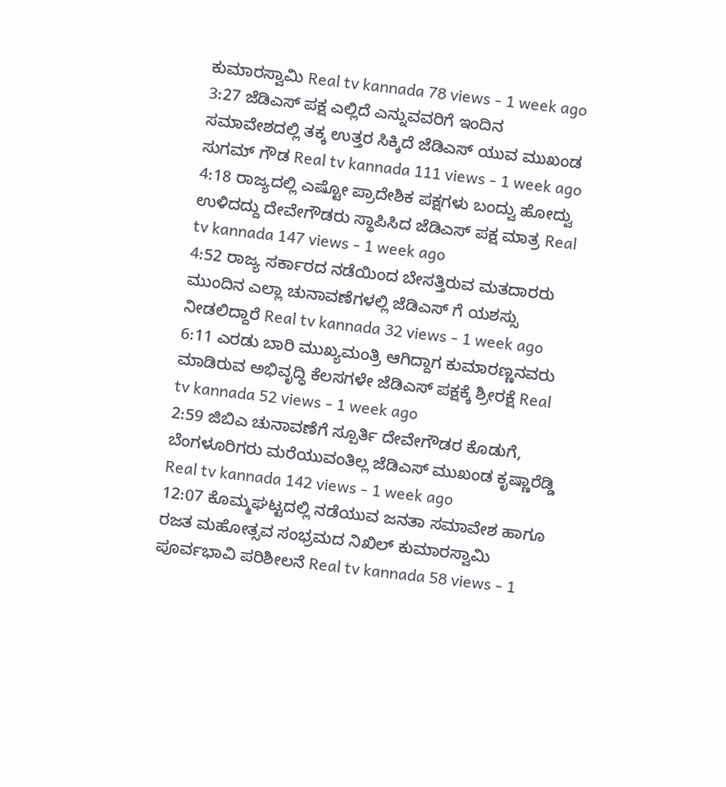ಕುಮಾರಸ್ವಾಮಿ Real tv kannada 78 views - 1 week ago
3:27 ಜೆಡಿಎಸ್ ಪಕ್ಷ ಎಲ್ಲಿದೆ ಎನ್ನುವವರಿಗೆ ಇಂದಿನ ಸಮಾವೇಶದಲ್ಲಿ ತಕ್ಕ ಉತ್ತರ ಸಿಕ್ಕಿದೆ ಜೆಡಿಎಸ್ ಯುವ ಮುಖಂಡ ಸುಗಮ್ ಗೌಡ Real tv kannada 111 views - 1 week ago
4:18 ರಾಜ್ಯದಲ್ಲಿ ಎಷ್ಟೋ ಪ್ರಾದೇಶಿಕ ಪಕ್ಷಗಳು ಬಂದ್ವು ಹೋದ್ವು ಉಳಿದದ್ದು ದೇವೇಗೌಡರು ಸ್ಥಾಪಿಸಿದ ಜೆಡಿಎಸ್ ಪಕ್ಷ ಮಾತ್ರ Real tv kannada 147 views - 1 week ago
4:52 ರಾಜ್ಯ ಸರ್ಕಾರದ ನಡೆಯಿಂದ ಬೇಸತ್ತಿರುವ ಮತದಾರರು ಮುಂದಿನ ಎಲ್ಲಾ ಚುನಾವಣೆಗಳಲ್ಲಿ ಜೆಡಿಎಸ್ ಗೆ ಯಶಸ್ಸು ನೀಡಲಿದ್ದಾರೆ Real tv kannada 32 views - 1 week ago
6:11 ಎರಡು ಬಾರಿ ಮುಖ್ಯಮಂತ್ರಿ ಆಗಿದ್ದಾಗ ಕುಮಾರಣ್ಣನವರು ಮಾಡಿರುವ ಅಭಿವೃದ್ಧಿ ಕೆಲಸಗಳೇ ಜೆಡಿಎಸ್ ಪಕ್ಷಕ್ಕೆ ಶ್ರೀರಕ್ಷೆ Real tv kannada 52 views - 1 week ago
2:59 ಜಿಬಿಎ ಚುನಾವಣೆಗೆ ಸ್ಪೂರ್ತಿ ದೇವೇಗೌಡರ ಕೊಡುಗೆ, ಬೆಂಗಳೂರಿಗರು ಮರೆಯುವಂತಿಲ್ಲ ಜೆಡಿಎಸ್ ಮುಖಂಡ ಕೃಷ್ಣಾರೆಡ್ಡಿ Real tv kannada 142 views - 1 week ago
12:07 ಕೊಮ್ಮಘಟ್ಟದಲ್ಲಿ ನಡೆಯುವ ಜನತಾ ಸಮಾವೇಶ ಹಾಗೂ ರಜತ ಮಹೋತ್ಸವ ಸಂಭ್ರಮದ ನಿಖಿಲ್ ಕುಮಾರಸ್ವಾಮಿ ಪೂರ್ವಭಾವಿ ಪರಿಶೀಲನೆ Real tv kannada 58 views - 1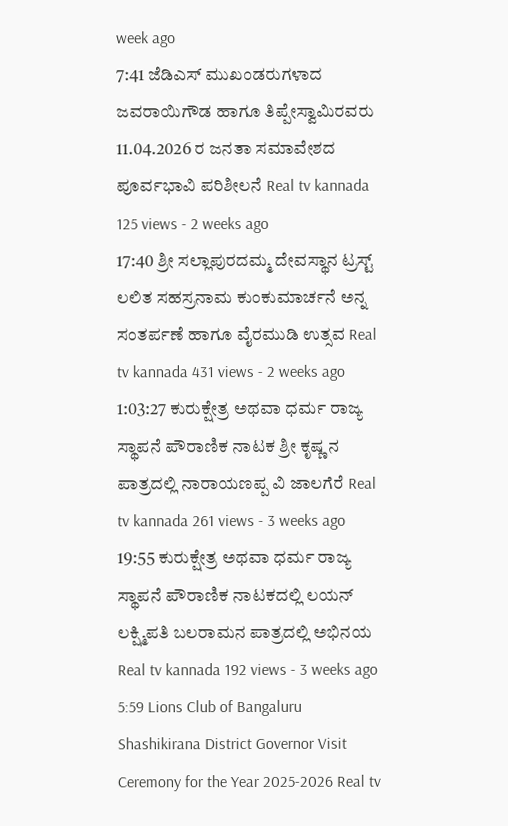week ago
7:41 ಜೆಡಿಎಸ್ ಮುಖಂಡರುಗಳಾದ ಜವರಾಯಿಗೌಡ ಹಾಗೂ ತಿಪ್ಪೇಸ್ವಾಮಿರವರು 11.04.2026 ರ ಜನತಾ ಸಮಾವೇಶದ ಪೂರ್ವಭಾವಿ ಪರಿಶೀಲನೆ Real tv kannada 125 views - 2 weeks ago
17:40 ಶ್ರೀ ಸಲ್ಲಾಪುರದಮ್ಮ ದೇವಸ್ಥಾನ ಟ್ರಸ್ಟ್ ಲಲಿತ ಸಹಸ್ರನಾಮ ಕುಂಕುಮಾರ್ಚನೆ ಅನ್ನ ಸಂತರ್ಪಣೆ ಹಾಗೂ ವೈರಮುಡಿ ಉತ್ಸವ Real tv kannada 431 views - 2 weeks ago
1:03:27 ಕುರುಕ್ಷೇತ್ರ ಅಥವಾ ಧರ್ಮ ರಾಜ್ಯ ಸ್ಥಾಪನೆ ಪೌರಾಣಿಕ ನಾಟಕ ಶ್ರೀ ಕೃಷ್ಣ ನ ಪಾತ್ರದಲ್ಲಿ ನಾರಾಯಣಪ್ಪ ವಿ ಜಾಲಗೆರೆ Real tv kannada 261 views - 3 weeks ago
19:55 ಕುರುಕ್ಷೇತ್ರ ಅಥವಾ ಧರ್ಮ ರಾಜ್ಯ ಸ್ಥಾಪನೆ ಪೌರಾಣಿಕ ನಾಟಕದಲ್ಲಿ ಲಯನ್ ಲಕ್ಷ್ಮಿಪತಿ ಬಲರಾಮನ ಪಾತ್ರದಲ್ಲಿ ಅಭಿನಯ Real tv kannada 192 views - 3 weeks ago
5:59 Lions Club of Bangaluru Shashikirana District Governor Visit Ceremony for the Year 2025-2026 Real tv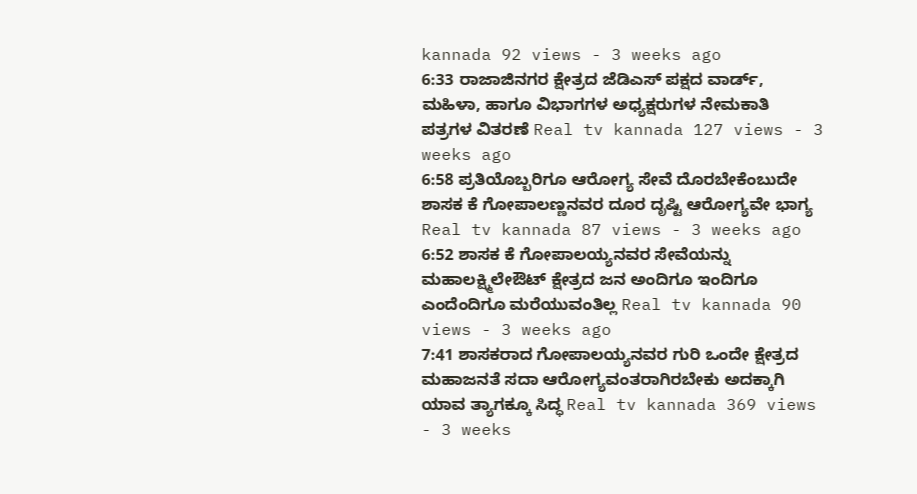kannada 92 views - 3 weeks ago
6:33 ರಾಜಾಜಿನಗರ ಕ್ಷೇತ್ರದ ಜೆಡಿಎಸ್ ಪಕ್ಷದ ವಾರ್ಡ್, ಮಹಿಳಾ, ಹಾಗೂ ವಿಭಾಗಗಳ ಅಧ್ಯಕ್ಷರುಗಳ ನೇಮಕಾತಿ ಪತ್ರಗಳ ವಿತರಣೆ Real tv kannada 127 views - 3 weeks ago
6:58 ಪ್ರತಿಯೊಬ್ಬರಿಗೂ ಆರೋಗ್ಯ ಸೇವೆ ದೊರಬೇಕೆಂಬುದೇ ಶಾಸಕ ಕೆ ಗೋಪಾಲಣ್ಣನವರ ದೂರ ದೃಷ್ಟಿ ಆರೋಗ್ಯವೇ ಭಾಗ್ಯ Real tv kannada 87 views - 3 weeks ago
6:52 ಶಾಸಕ ಕೆ ಗೋಪಾಲಯ್ಯನವರ ಸೇವೆಯನ್ನು ಮಹಾಲಕ್ಷ್ಮಿಲೇಔಟ್ ಕ್ಷೇತ್ರದ ಜನ ಅಂದಿಗೂ ಇಂದಿಗೂ ಎಂದೆಂದಿಗೂ ಮರೆಯುವಂತಿಲ್ಲ Real tv kannada 90 views - 3 weeks ago
7:41 ಶಾಸಕರಾದ ಗೋಪಾಲಯ್ಯನವರ ಗುರಿ ಒಂದೇ ಕ್ಷೇತ್ರದ ಮಹಾಜನತೆ ಸದಾ ಆರೋಗ್ಯವಂತರಾಗಿರಬೇಕು ಅದಕ್ಕಾಗಿ ಯಾವ ತ್ಯಾಗಕ್ಕೂ ಸಿದ್ಧ Real tv kannada 369 views - 3 weeks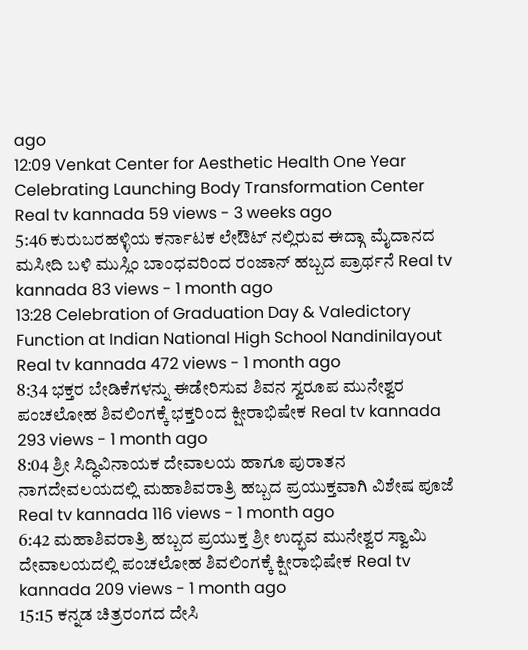ago
12:09 Venkat Center for Aesthetic Health One Year Celebrating Launching Body Transformation Center Real tv kannada 59 views - 3 weeks ago
5:46 ಕುರುಬರಹಳ್ಳಿಯ ಕರ್ನಾಟಕ ಲೇಔಟ್ ನಲ್ಲಿರುವ ಈದ್ಗಾ ಮೈದಾನದ ಮಸೀದಿ ಬಳಿ ಮುಸ್ಲಿಂ ಬಾಂಧವರಿಂದ ರಂಜಾನ್ ಹಬ್ಬದ ಪ್ರಾರ್ಥನೆ Real tv kannada 83 views - 1 month ago
13:28 Celebration of Graduation Day & Valedictory Function at Indian National High School Nandinilayout Real tv kannada 472 views - 1 month ago
8:34 ಭಕ್ತರ ಬೇಡಿಕೆಗಳನ್ನು ಈಡೇರಿಸುವ ಶಿವನ ಸ್ವರೂಪ ಮುನೇಶ್ವರ ಪಂಚಲೋಹ ಶಿವಲಿಂಗಕ್ಕೆ ಭಕ್ತರಿಂದ ಕ್ಷೀರಾಭಿಷೇಕ Real tv kannada 293 views - 1 month ago
8:04 ಶ್ರೀ ಸಿದ್ಧಿವಿನಾಯಕ ದೇವಾಲಯ ಹಾಗೂ ಪುರಾತನ ನಾಗದೇವಲಯದಲ್ಲಿ ಮಹಾಶಿವರಾತ್ರಿ ಹಬ್ಬದ ಪ್ರಯುಕ್ತವಾಗಿ ವಿಶೇಷ ಪೂಜೆ Real tv kannada 116 views - 1 month ago
6:42 ಮಹಾಶಿವರಾತ್ರಿ ಹಬ್ಬದ ಪ್ರಯುಕ್ತ ಶ್ರೀ ಉದ್ಭವ ಮುನೇಶ್ವರ ಸ್ವಾಮಿ ದೇವಾಲಯದಲ್ಲಿ ಪಂಚಲೋಹ ಶಿವಲಿಂಗಕ್ಕೆ ಕ್ಷೀರಾಭಿಷೇಕ Real tv kannada 209 views - 1 month ago
15:15 ಕನ್ನಡ ಚಿತ್ರರಂಗದ ದೇಸಿ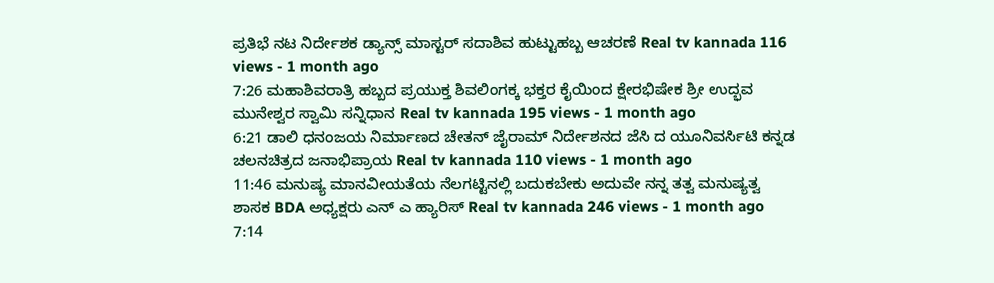ಪ್ರತಿಭೆ ನಟ ನಿರ್ದೇಶಕ ಡ್ಯಾನ್ಸ್ ಮಾಸ್ಟರ್ ಸದಾಶಿವ ಹುಟ್ಟುಹಬ್ಬ ಆಚರಣೆ Real tv kannada 116 views - 1 month ago
7:26 ಮಹಾಶಿವರಾತ್ರಿ ಹಬ್ಬದ ಪ್ರಯುಕ್ತ ಶಿವಲಿಂಗಕ್ಕ ಭಕ್ತರ ಕೈಯಿಂದ ಕ್ಷೇರಭಿಷೇಕ ಶ್ರೀ ಉದ್ಭವ ಮುನೇಶ್ವರ ಸ್ವಾಮಿ ಸನ್ನಿಧಾನ Real tv kannada 195 views - 1 month ago
6:21 ಡಾಲಿ ಧನಂಜಯ ನಿರ್ಮಾಣದ ಚೇತನ್ ಜೈರಾಮ್ ನಿರ್ದೇಶನದ ಜೆಸಿ ದ ಯೂನಿವರ್ಸಿಟಿ ಕನ್ನಡ ಚಲನಚಿತ್ರದ ಜನಾಭಿಪ್ರಾಯ Real tv kannada 110 views - 1 month ago
11:46 ಮನುಷ್ಯ ಮಾನವೀಯತೆಯ ನೆಲಗಟ್ಟಿನಲ್ಲಿ ಬದುಕಬೇಕು ಅದುವೇ ನನ್ನ ತತ್ವ ಮನುಷ್ಯತ್ವ ಶಾಸಕ BDA ಅಧ್ಯಕ್ಷರು ಎನ್ ಎ ಹ್ಯಾರಿಸ್ Real tv kannada 246 views - 1 month ago
7:14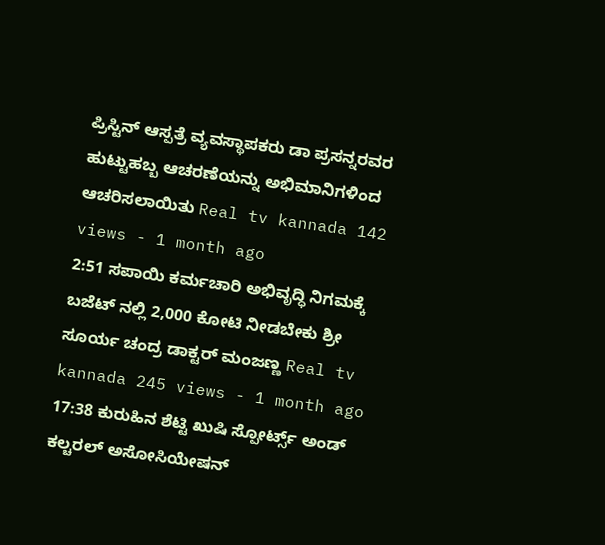ಪ್ರಿಸ್ಟಿನ್ ಆಸ್ಪತ್ರೆ ವ್ಯವಸ್ಥಾಪಕರು ಡಾ ಪ್ರಸನ್ನರವರ ಹುಟ್ಟುಹಬ್ಬ ಆಚರಣೆಯನ್ನು ಅಭಿಮಾನಿಗಳಿಂದ ಆಚರಿಸಲಾಯಿತು Real tv kannada 142 views - 1 month ago
2:51 ಸಪಾಯಿ ಕರ್ಮಚಾರಿ ಅಭಿವೃದ್ಧಿ ನಿಗಮಕ್ಕೆ ಬಜೆಟ್ ನಲ್ಲಿ 2,000 ಕೋಟಿ ನೀಡಬೇಕು ಶ್ರೀ ಸೂರ್ಯ ಚಂದ್ರ ಡಾಕ್ಟರ್ ಮಂಜಣ್ಣ Real tv kannada 245 views - 1 month ago
17:38 ಕುರುಹಿನ ಶೆಟ್ಟಿ ಖುಷಿ ಸ್ಪೋರ್ಟ್ಸ್ ಅಂಡ್ ಕಲ್ಚರಲ್ ಅಸೋಸಿಯೇಷನ್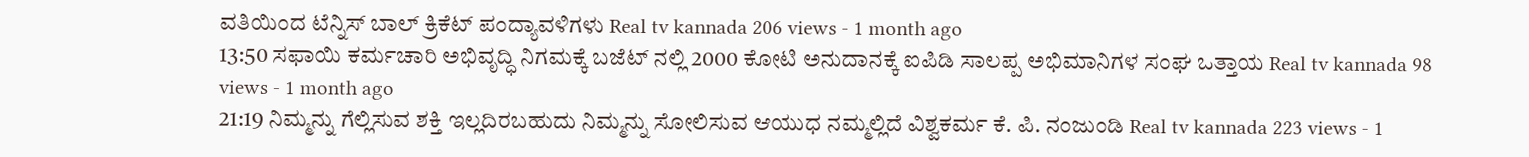ವತಿಯಿಂದ ಟೆನ್ನಿಸ್ ಬಾಲ್ ಕ್ರಿಕೆಟ್ ಪಂದ್ಯಾವಳಿಗಳು Real tv kannada 206 views - 1 month ago
13:50 ಸಫಾಯಿ ಕರ್ಮಚಾರಿ ಅಭಿವೃದ್ಧಿ ನಿಗಮಕ್ಕೆ ಬಜೆಟ್ ನಲ್ಲಿ 2000 ಕೋಟಿ ಅನುದಾನಕ್ಕೆ ಐಪಿಡಿ ಸಾಲಪ್ಪ ಅಭಿಮಾನಿಗಳ ಸಂಘ ಒತ್ತಾಯ Real tv kannada 98 views - 1 month ago
21:19 ನಿಮ್ಮನ್ನು ಗೆಲ್ಲಿಸುವ ಶಕ್ತಿ ಇಲ್ಲದಿರಬಹುದು ನಿಮ್ಮನ್ನು ಸೋಲಿಸುವ ಆಯುಧ ನಮ್ಮಲ್ಲಿದೆ ವಿಶ್ವಕರ್ಮ ಕೆ. ಪಿ. ನಂಜುಂಡಿ Real tv kannada 223 views - 1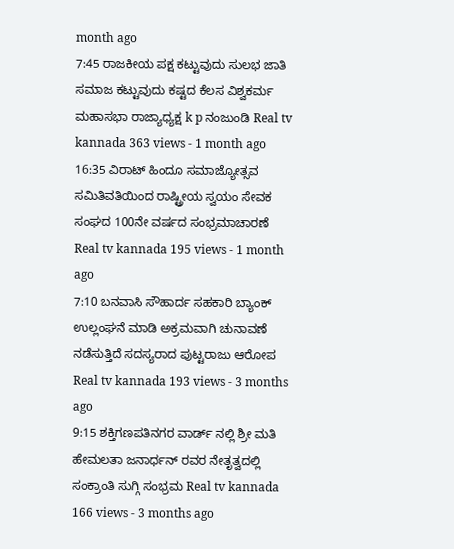month ago
7:45 ರಾಜಕೀಯ ಪಕ್ಷ ಕಟ್ಟುವುದು ಸುಲಭ ಜಾತಿ ಸಮಾಜ ಕಟ್ಟುವುದು ಕಷ್ಟದ ಕೆಲಸ ವಿಶ್ವಕರ್ಮ ಮಹಾಸಭಾ ರಾಜ್ಯಾಧ್ಯಕ್ಷ k p ನಂಜುಂಡಿ Real tv kannada 363 views - 1 month ago
16:35 ವಿರಾಟ್ ಹಿಂದೂ ಸಮಾಜ್ಯೋತ್ಸವ ಸಮಿತಿವತಿಯಿಂದ ರಾಷ್ಟ್ರೀಯ ಸ್ವಯಂ ಸೇವಕ ಸಂಘದ 100ನೇ ವರ್ಷದ ಸಂಭ್ರಮಾಚಾರಣೆ Real tv kannada 195 views - 1 month ago
7:10 ಬನವಾಸಿ ಸೌಹಾರ್ದ ಸಹಕಾರಿ ಬ್ಯಾಂಕ್ ಉಲ್ಲಂಘನೆ ಮಾಡಿ ಅಕ್ರಮವಾಗಿ ಚುನಾವಣೆ ನಡೆಸುತ್ತಿದೆ ಸದಸ್ಯರಾದ ಪುಟ್ಟರಾಜು ಆರೋಪ Real tv kannada 193 views - 3 months ago
9:15 ಶಕ್ತಿಗಣಪತಿನಗರ ವಾರ್ಡ್ ನಲ್ಲಿ ಶ್ರೀ ಮತಿ ಹೇಮಲತಾ ಜನಾರ್ಧನ್ ರವರ ನೇತೃತ್ವದಲ್ಲಿ ಸಂಕ್ರಾಂತಿ ಸುಗ್ಗಿ ಸಂಭ್ರಮ Real tv kannada 166 views - 3 months ago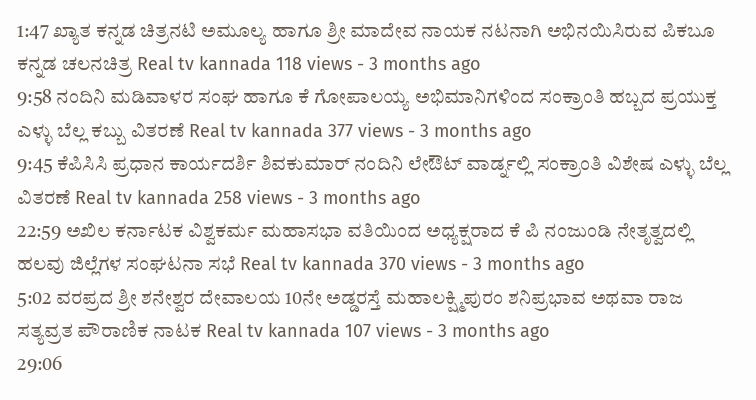1:47 ಖ್ಯಾತ ಕನ್ನಡ ಚಿತ್ರನಟಿ ಅಮೂಲ್ಯ ಹಾಗೂ ಶ್ರೀ ಮಾದೇವ ನಾಯಕ ನಟನಾಗಿ ಅಭಿನಯಿಸಿರುವ ಪಿಕಬೂ ಕನ್ನಡ ಚಲನಚಿತ್ರ Real tv kannada 118 views - 3 months ago
9:58 ನಂದಿನಿ ಮಡಿವಾಳರ ಸಂಘ ಹಾಗೂ ಕೆ ಗೋಪಾಲಯ್ಯ ಅಭಿಮಾನಿಗಳಿಂದ ಸಂಕ್ರಾಂತಿ ಹಬ್ಬದ ಪ್ರಯುಕ್ತ ಎಳ್ಳು ಬೆಲ್ಲ ಕಬ್ಬು ವಿತರಣೆ Real tv kannada 377 views - 3 months ago
9:45 ಕೆಪಿಸಿಸಿ ಪ್ರಧಾನ ಕಾರ್ಯದರ್ಶಿ ಶಿವಕುಮಾರ್ ನಂದಿನಿ ಲೇಔಟ್ ವಾರ್ಡ್ನಲ್ಲಿ ಸಂಕ್ರಾಂತಿ ವಿಶೇಷ ಎಳ್ಳು ಬೆಲ್ಲ ವಿತರಣೆ Real tv kannada 258 views - 3 months ago
22:59 ಅಖಿಲ ಕರ್ನಾಟಕ ವಿಶ್ವಕರ್ಮ ಮಹಾಸಭಾ ವತಿಯಿಂದ ಅಧ್ಯಕ್ಷರಾದ ಕೆ ಪಿ ನಂಜುಂಡಿ ನೇತೃತ್ವದಲ್ಲಿ ಹಲವು ಜಿಲ್ಲೆಗಳ ಸಂಘಟನಾ ಸಭೆ Real tv kannada 370 views - 3 months ago
5:02 ವರಪ್ರದ ಶ್ರೀ ಶನೇಶ್ವರ ದೇವಾಲಯ 10ನೇ ಅಡ್ಡರಸ್ತೆ ಮಹಾಲಕ್ಷ್ಮಿಪುರಂ ಶನಿಪ್ರಭಾವ ಅಥವಾ ರಾಜ ಸತ್ಯವ್ರತ ಪೌರಾಣಿಕ ನಾಟಕ Real tv kannada 107 views - 3 months ago
29:06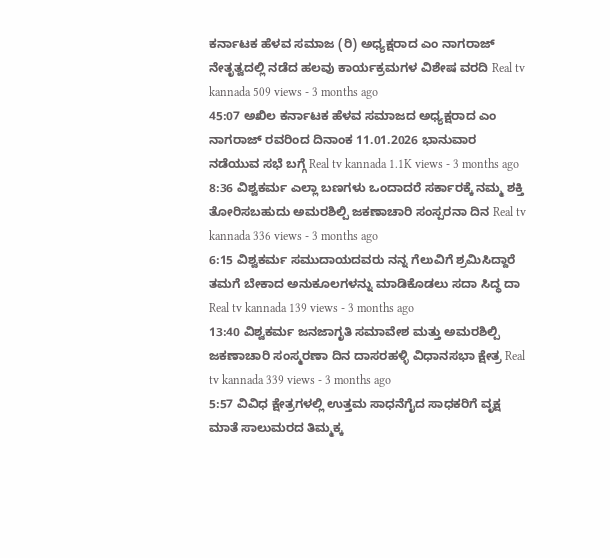ಕರ್ನಾಟಕ ಹೆಳವ ಸಮಾಜ (ರಿ) ಅಧ್ಯಕ್ಷರಾದ ಎಂ ನಾಗರಾಜ್ ನೇತೃತ್ವದಲ್ಲಿ ನಡೆದ ಹಲವು ಕಾರ್ಯಕ್ರಮಗಳ ವಿಶೇಷ ವರದಿ Real tv kannada 509 views - 3 months ago
45:07 ಅಖಿಲ ಕರ್ನಾಟಕ ಹೆಳವ ಸಮಾಜದ ಅಧ್ಯಕ್ಷರಾದ ಎಂ ನಾಗರಾಜ್ ರವರಿಂದ ದಿನಾಂಕ 11.01.2026 ಭಾನುವಾರ ನಡೆಯುವ ಸಭೆ ಬಗ್ಗೆ Real tv kannada 1.1K views - 3 months ago
8:36 ವಿಶ್ವಕರ್ಮ ಎಲ್ಲಾ ಬಣಗಳು ಒಂದಾದರೆ ಸರ್ಕಾರಕ್ಕೆ ನಮ್ಮ ಶಕ್ತಿ ತೋರಿಸಬಹುದು ಅಮರಶಿಲ್ಪಿ ಜಕಣಾಚಾರಿ ಸಂಸ್ಪರನಾ ದಿನ Real tv kannada 336 views - 3 months ago
6:15 ವಿಶ್ವಕರ್ಮ ಸಮುದಾಯದವರು ನನ್ನ ಗೆಲುವಿಗೆ ಶ್ರಮಿಸಿದ್ದಾರೆ ತಮಗೆ ಬೇಕಾದ ಅನುಕೂಲಗಳನ್ನು ಮಾಡಿಕೊಡಲು ಸದಾ ಸಿದ್ಧ ದಾ Real tv kannada 139 views - 3 months ago
13:40 ವಿಶ್ವಕರ್ಮ ಜನಜಾಗೃತಿ ಸಮಾವೇಶ ಮತ್ತು ಅಮರಶಿಲ್ಪಿ ಜಕಣಾಚಾರಿ ಸಂಸ್ಮರಣಾ ದಿನ ದಾಸರಹಳ್ಳಿ ವಿಧಾನಸಭಾ ಕ್ಷೇತ್ರ Real tv kannada 339 views - 3 months ago
5:57 ವಿವಿಧ ಕ್ಷೇತ್ರಗಳಲ್ಲಿ ಉತ್ತಮ ಸಾಧನೆಗೈದ ಸಾಧಕರಿಗೆ ವೃಕ್ಷ ಮಾತೆ ಸಾಲುಮರದ ತಿಮ್ಮಕ್ಕ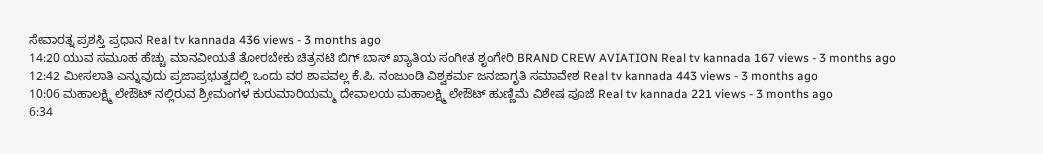ಸೇವಾರತ್ನ ಪ್ರಶಸ್ತಿ ಪ್ರಧಾನ Real tv kannada 436 views - 3 months ago
14:20 ಯುವ ಸಮೂಹ ಹೆಚ್ಚು ಮಾನವೀಯತೆ ತೋರಬೇಕು ಚಿತ್ರನಟಿ ಬಿಗ್ ಬಾಸ್ ಖ್ಯಾತಿಯ ಸಂಗೀತ ಶೃಂಗೇರಿ BRAND CREW AVIATION Real tv kannada 167 views - 3 months ago
12:42 ಮೀಸಲಾತಿ ಎನ್ನುವುದು ಪ್ರಜಾಪ್ರಭುತ್ವದಲ್ಲಿ ಒಂದು ವರ ಶಾಪವಲ್ಲ ಕೆ.ಪಿ. ನಂಜುಂಡಿ ವಿಶ್ವಕರ್ಮ ಜನಜಾಗೃತಿ ಸಮಾವೇಶ Real tv kannada 443 views - 3 months ago
10:06 ಮಹಾಲಕ್ಷ್ಮಿ ಲೇಔಟ್ ನಲ್ಲಿರುವ ಶ್ರೀಮಂಗಳ ಕುರುಮಾರಿಯಮ್ಮ ದೇವಾಲಯ ಮಹಾಲಕ್ಷ್ಮಿ ಲೇಔಟ್ ಹುಣ್ಣಿಮೆ ವಿಶೇಷ ಪೂಜೆ Real tv kannada 221 views - 3 months ago
6:34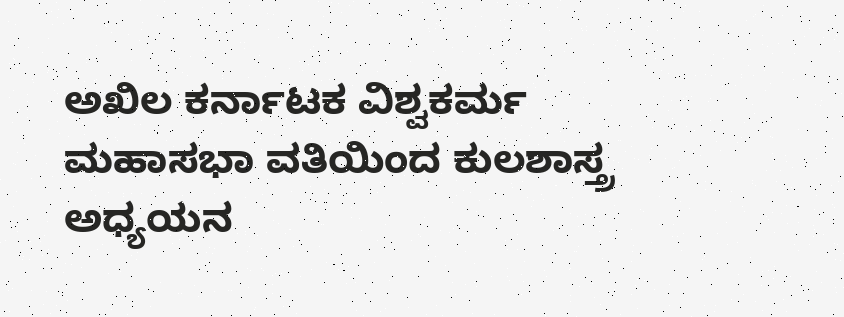ಅಖಿಲ ಕರ್ನಾಟಕ ವಿಶ್ವಕರ್ಮ ಮಹಾಸಭಾ ವತಿಯಿಂದ ಕುಲಶಾಸ್ತ್ರ ಅಧ್ಯಯನ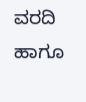ವರದಿ ಹಾಗೂ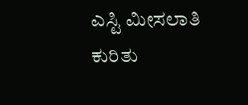ಎಸ್ಟಿ ಮೀಸಲಾತಿ ಕುರಿತು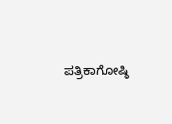ಪತ್ರಿಕಾಗೋಷ್ಠಿ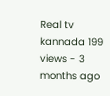Real tv kannada 199 views - 3 months ago